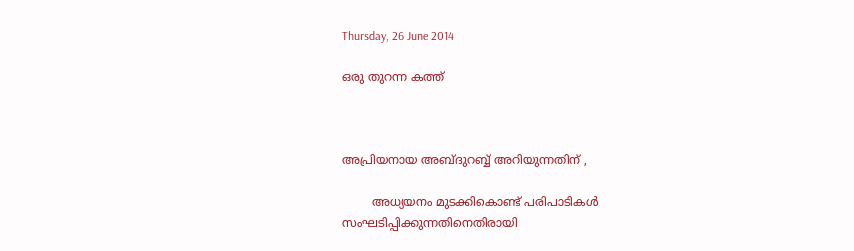Thursday, 26 June 2014

ഒരു തുറന്ന കത്ത്



അപ്രിയനായ അബ്ദുറബ്ബ് അറിയുന്നതിന് ,

        അധ്യയനം മുടക്കികൊണ്ട് പരിപാടികള്‍ സംഘടിപ്പിക്കുന്നതിനെതിരായി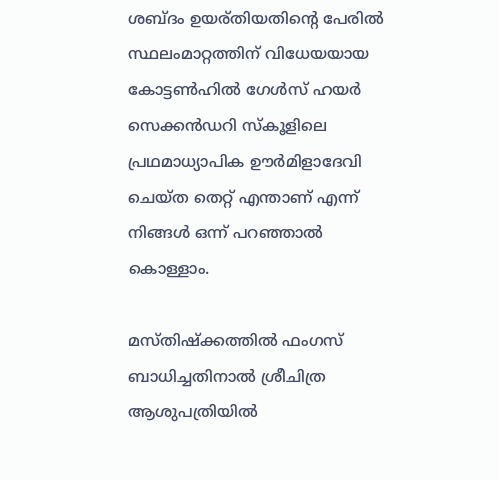ശബ്ദം ഉയര്തിയതിന്റെ പേരിൽ സ്ഥലംമാറ്റത്തിന് വിധേയയായ കോട്ടണ്‍ഹില്‍ ഗേള്‍സ് ഹയര്‍ സെക്കന്‍ഡറി സ്കൂളിലെ പ്രഥമാധ്യാപിക ഊര്‍മിളാദേവി
ചെയ്ത തെറ്റ് എന്താണ് എന്ന് നിങ്ങൾ ഒന്ന് പറഞ്ഞാൽ കൊള്ളാം.

മസ്തിഷ്‌ക്കത്തില്‍ ഫംഗസ് ബാധിച്ചതിനാല്‍ ശ്രീചിത്ര ആശുപത്രിയില്‍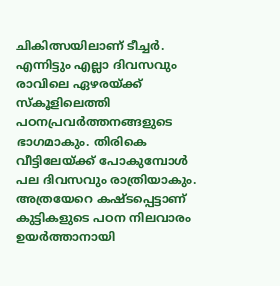ചികിത്സയിലാണ് ടീച്ചർ. എന്നിട്ടും എല്ലാ ദിവസവും രാവിലെ ഏഴരയ്ക്ക് സ്‌കൂളിലെത്തി പഠനപ്രവര്‍ത്തനങ്ങളുടെ ഭാഗമാകും. തിരികെ വീട്ടിലേയ്ക്ക് പോകുമ്പോള്‍ പല ദിവസവും രാത്രിയാകും. അത്രയേറെ കഷ്ടപ്പെട്ടാണ് കുട്ടികളുടെ പഠന നിലവാരം ഉയര്‍ത്താനായി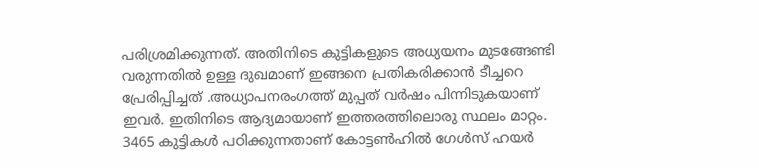പരിശ്രമിക്കുന്നത്. അതിനിടെ കുട്ടികളുടെ അധ്യയനം മുടങ്ങേണ്ടി വരുന്നതില്‍ ഉള്ള ദുഖമാണ് ഇങ്ങനെ പ്രതികരിക്കാൻ ടീച്ചറെ പ്രേരിപ്പിച്ചത് .അധ്യാപനരംഗത്ത് മുപ്പത് വര്‍ഷം പിന്നിടുകയാണ് ഇവര്‍. ഇതിനിടെ ആദ്യമായാണ് ഇത്തരത്തിലൊരു സ്ഥലം മാറ്റം. 3465 കുട്ടികള്‍ പഠിക്കുന്നതാണ് കോട്ടണ്‍ഹില്‍ ഗേള്‍സ് ഹയര്‍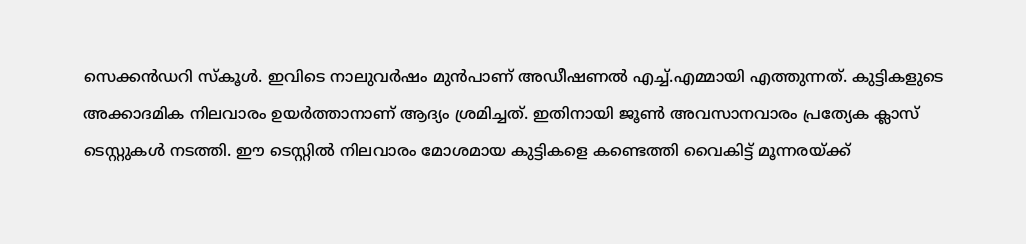സെക്കന്‍ഡറി സ്‌കൂള്‍. ഇവിടെ നാലുവര്‍ഷം മുന്‍പാണ് അഡീഷണല്‍ എച്ച്.എമ്മായി എത്തുന്നത്. കുട്ടികളുടെ അക്കാദമിക നിലവാരം ഉയര്‍ത്താനാണ് ആദ്യം ശ്രമിച്ചത്. ഇതിനായി ജൂണ്‍ അവസാനവാരം പ്രത്യേക ക്ലാസ് ടെസ്റ്റുകള്‍ നടത്തി. ഈ ടെസ്റ്റില്‍ നിലവാരം മോശമായ കുട്ടികളെ കണ്ടെത്തി വൈകിട്ട് മൂന്നരയ്ക്ക്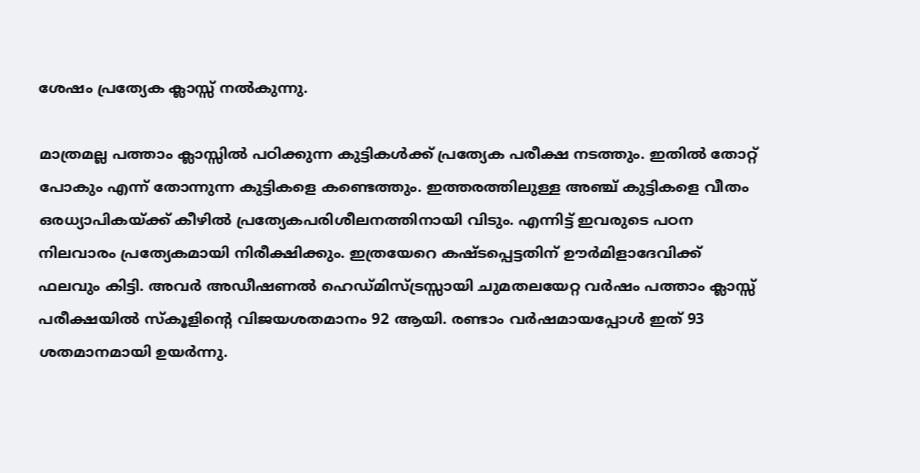ശേഷം പ്രത്യേക ക്ലാസ്സ് നല്‍കുന്നു.

മാത്രമല്ല പത്താം ക്ലാസ്സില്‍ പഠിക്കുന്ന കുട്ടികള്‍ക്ക് പ്രത്യേക പരീക്ഷ നടത്തും. ഇതില്‍ തോറ്റ് പോകും എന്ന് തോന്നുന്ന കുട്ടികളെ കണ്ടെത്തും. ഇത്തരത്തിലുള്ള അഞ്ച് കുട്ടികളെ വീതം ഒരധ്യാപികയ്ക്ക് കീഴില്‍ പ്രത്യേകപരിശീലനത്തിനായി വിടും. എന്നിട്ട് ഇവരുടെ പഠന നിലവാരം പ്രത്യേകമായി നിരീക്ഷിക്കും. ഇത്രയേറെ കഷ്ടപ്പെട്ടതിന് ഊര്‍മിളാദേവിക്ക് ഫലവും കിട്ടി. അവര്‍ അഡീഷണല്‍ ഹെഡ്മിസ്ട്രസ്സായി ചുമതലയേറ്റ വര്‍ഷം പത്താം ക്ലാസ്സ് പരീക്ഷയില്‍ സ്‌കൂളിന്റെ വിജയശതമാനം 92 ആയി. രണ്ടാം വര്‍ഷമായപ്പോള്‍ ഇത് 93 ശതമാനമായി ഉയര്‍ന്നു.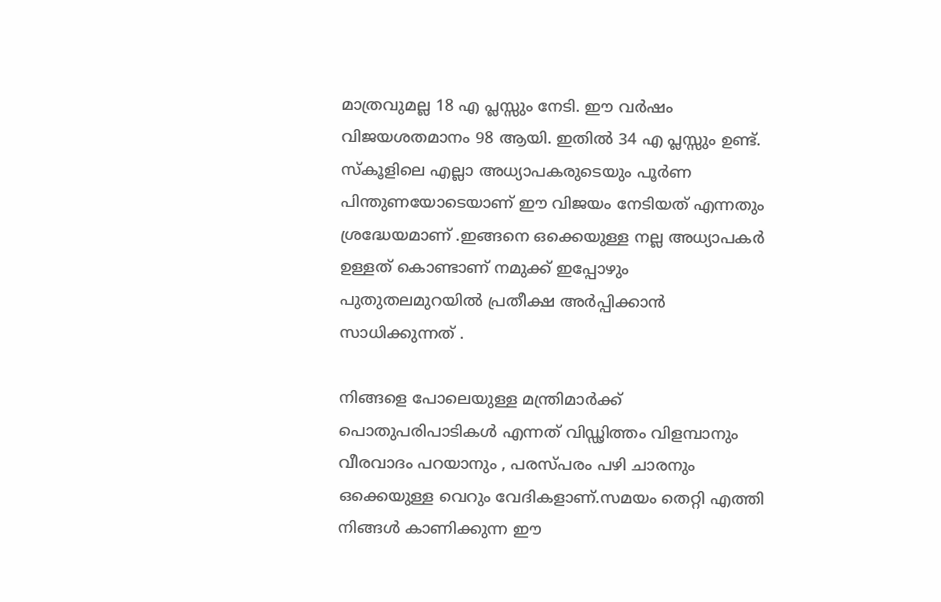മാത്രവുമല്ല 18 എ പ്ലസ്സും നേടി. ഈ വര്‍ഷം വിജയശതമാനം 98 ആയി. ഇതില്‍ 34 എ പ്ലസ്സും ഉണ്ട്. സ്‌കൂളിലെ എല്ലാ അധ്യാപകരുടെയും പൂര്‍ണ പിന്തുണയോടെയാണ് ഈ വിജയം നേടിയത് എന്നതും ശ്രദ്ധേയമാണ് .ഇങ്ങനെ ഒക്കെയുള്ള നല്ല അധ്യാപകർ ഉള്ളത് കൊണ്ടാണ് നമുക്ക് ഇപ്പോഴും പുതുതലമുറയിൽ പ്രതീക്ഷ അർപ്പിക്കാൻ സാധിക്കുന്നത്‌ .

നിങ്ങളെ പോലെയുള്ള മന്ത്രിമാർക്ക് പൊതുപരിപാടികൾ എന്നത് വിഡ്ഢിത്തം വിളമ്പാനും വീരവാദം പറയാനും , പരസ്പരം പഴി ചാരനും ഒക്കെയുള്ള വെറും വേദികളാണ്.സമയം തെറ്റി എത്തി നിങ്ങൾ കാണിക്കുന്ന ഈ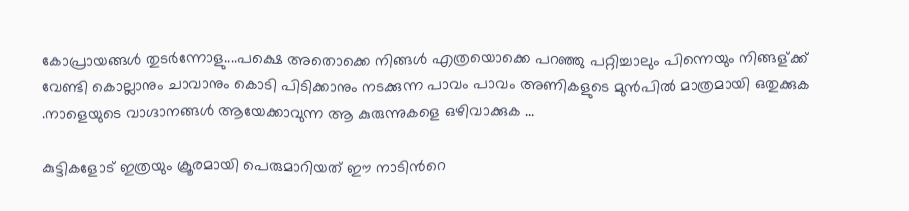കോപ്രായങ്ങൾ തുടർന്നോളു....പക്ഷെ അതൊക്കെ നിങ്ങൾ എത്രയൊക്കെ പറഞ്ഞു പറ്റിച്ചാലും പിന്നെയും നിങ്ങള്ക്ക് വേണ്ടി കൊല്ലാനും ചാവാനും കൊടി പിടിക്കാനും നടക്കുന്ന പാവം പാവം അണികളുടെ മുൻപിൽ മാത്രമായി ഒതുക്കുക .നാളെയുടെ വാഗ്ദാനങ്ങൾ ആയേക്കാവുന്ന ആ കുരുന്നുകളെ ഒഴിവാക്കുക ...

കുട്ടികളോട് ഇത്രയും ക്രൂരമായി പെരുമാറിയത് ഈ നാടിൻറെ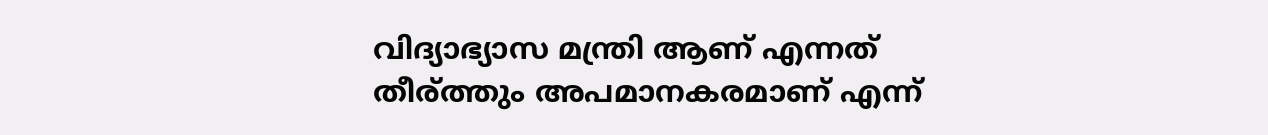വിദ്യാഭ്യാസ മന്ത്രി ആണ് എന്നത്  തീര്ത്തും അപമാനകരമാണ് എന്ന്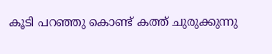കൂടി പറഞ്ഞു കൊണ്ട് കത്ത് ചുരുക്കുന്നു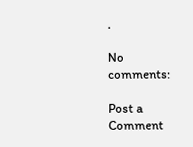.

No comments:

Post a Comment